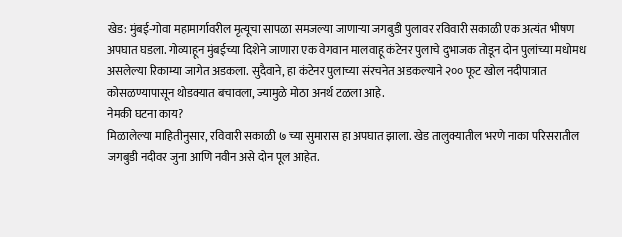खेड: मुंबई-गोवा महामार्गावरील मृत्यूचा सापळा समजल्या जाणाऱ्या जगबुडी पुलावर रविवारी सकाळी एक अत्यंत भीषण अपघात घडला. गोव्याहून मुंबईच्या दिशेने जाणारा एक वेगवान मालवाहू कंटेनर पुलाचे दुभाजक तोडून दोन पुलांच्या मधोमध असलेल्या रिकाम्या जागेत अडकला. सुदैवाने, हा कंटेनर पुलाच्या संरचनेत अडकल्याने २०० फूट खोल नदीपात्रात कोसळण्यापासून थोडक्यात बचावला, ज्यामुळे मोठा अनर्थ टळला आहे.
नेमकी घटना काय?
मिळालेल्या माहितीनुसार, रविवारी सकाळी ७ च्या सुमारास हा अपघात झाला. खेड तालुक्यातील भरणे नाका परिसरातील जगबुडी नदीवर जुना आणि नवीन असे दोन पूल आहेत.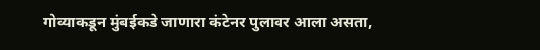गोव्याकडून मुंबईकडे जाणारा कंटेनर पुलावर आला असता,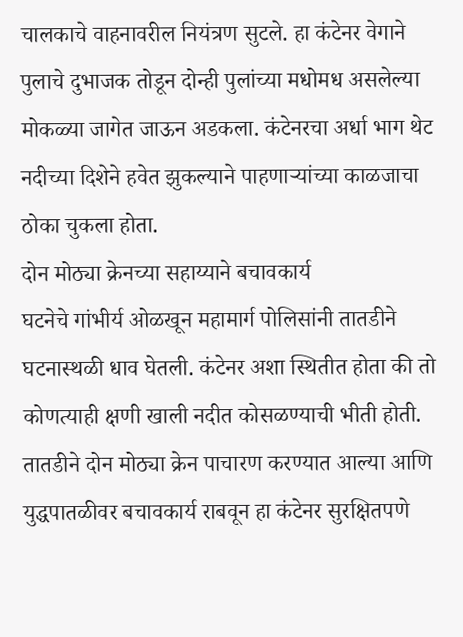चालकाचे वाहनावरील नियंत्रण सुटले. हा कंटेनर वेगाने पुलाचे दुभाजक तोडून दोन्ही पुलांच्या मधोमध असलेल्या मोकळ्या जागेत जाऊन अडकला. कंटेनरचा अर्धा भाग थेट नदीच्या दिशेने हवेत झुकल्याने पाहणाऱ्यांच्या काळजाचा ठोका चुकला होता.
दोन मोठ्या क्रेनच्या सहाय्याने बचावकार्य
घटनेचे गांभीर्य ओळखून महामार्ग पोलिसांनी तातडीने घटनास्थळी धाव घेतली. कंटेनर अशा स्थितीत होता की तो कोणत्याही क्षणी खाली नदीत कोसळण्याची भीती होती. तातडीने दोन मोठ्या क्रेन पाचारण करण्यात आल्या आणि युद्धपातळीवर बचावकार्य राबवून हा कंटेनर सुरक्षितपणे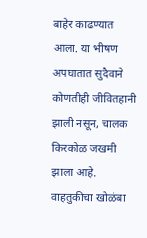बाहेर काढण्यात आला. या भीषण अपघातात सुदैवाने कोणतीही जीवितहानी झाली नसून, चालक किरकोळ जखमी झाला आहे.
वाहतुकीचा खोळंबा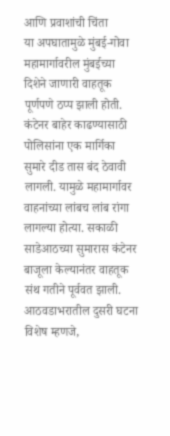आणि प्रवाशांची चिंता
या अपघातामुळे मुंबई-गोवा महामार्गावरील मुंबईच्या दिशेने जाणारी वाहतूक पूर्णपणे ठप्प झाली होती. कंटेनर बाहेर काढण्यासाठी पोलिसांना एक मार्गिका सुमारे दीड तास बंद ठेवावी लागली. यामुळे महामार्गावर वाहनांच्या लांबच लांब रांगा लागल्या होत्या. सकाळी साडेआठच्या सुमारास कंटेनर बाजूला केल्यानंतर वाहतूक संथ गतीने पूर्ववत झाली.
आठवडाभरातील दुसरी घटना
विशेष म्हणजे,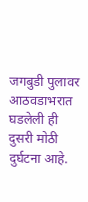जगबुडी पुलावर आठवडाभरात घडलेली ही दुसरी मोठी दुर्घटना आहे.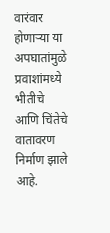वारंवार होणाऱ्या या अपघातांमुळे प्रवाशांमध्ये भीतीचे आणि चिंतेचे वातावरण निर्माण झाले आहे.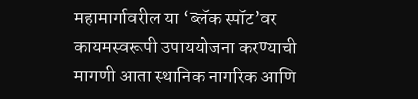महामार्गावरील या ‘ब्लॅक स्पॉट’वर कायमस्वरूपी उपाययोजना करण्याची मागणी आता स्थानिक नागरिक आणि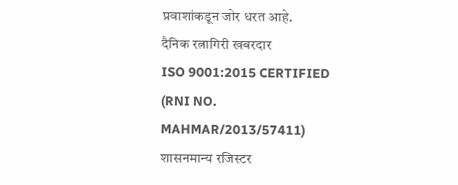प्रवाशांकडून जोर धरत आहे.
दैनिक रत्नागिरी खबरदार
ISO 9001:2015 CERTIFIED
(RNI NO. MAHMAR/2013/57411)
शासनमान्य रजिस्टर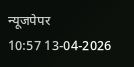न्यूजपेपर
10:57 13-04-2026